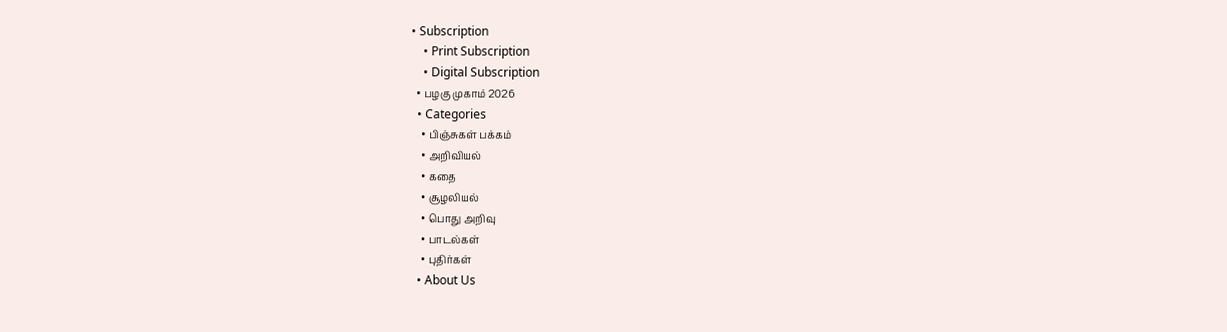• Subscription
    • Print Subscription
    • Digital Subscription
  • பழகு முகாம் 2026
  • Categories
    • பிஞ்சுகள் பக்கம்
    • அறிவியல்
    • கதை
    • சூழலியல்
    • பொது அறிவு
    • பாடல்கள்
    • புதிர்கள்
  • About Us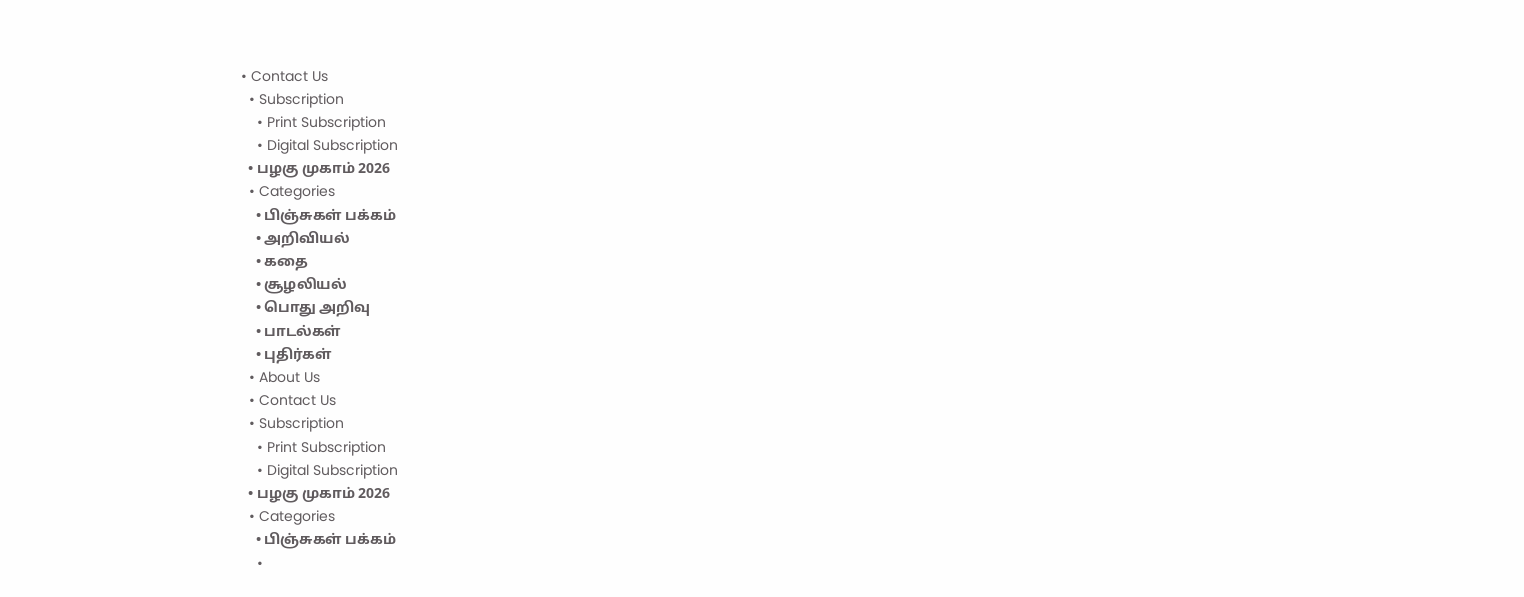• Contact Us
  • Subscription
    • Print Subscription
    • Digital Subscription
  • பழகு முகாம் 2026
  • Categories
    • பிஞ்சுகள் பக்கம்
    • அறிவியல்
    • கதை
    • சூழலியல்
    • பொது அறிவு
    • பாடல்கள்
    • புதிர்கள்
  • About Us
  • Contact Us
  • Subscription
    • Print Subscription
    • Digital Subscription
  • பழகு முகாம் 2026
  • Categories
    • பிஞ்சுகள் பக்கம்
    •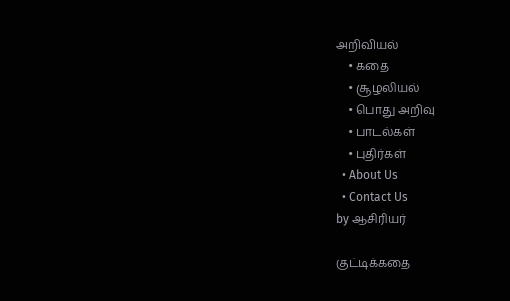அறிவியல்
    • கதை
    • சூழலியல்
    • பொது அறிவு
    • பாடல்கள்
    • புதிர்கள்
  • About Us
  • Contact Us
by ஆசிரியர்

குட்டிக்கதை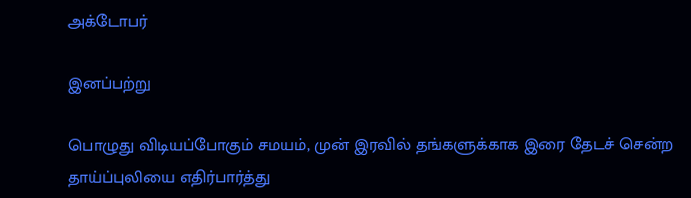அக்டோபர்

இனப்பற்று

பொழுது விடியப்போகும் சமயம், முன் இரவில் தங்களுக்காக இரை தேடச் சென்ற தாய்ப்புலியை எதிர்பார்த்து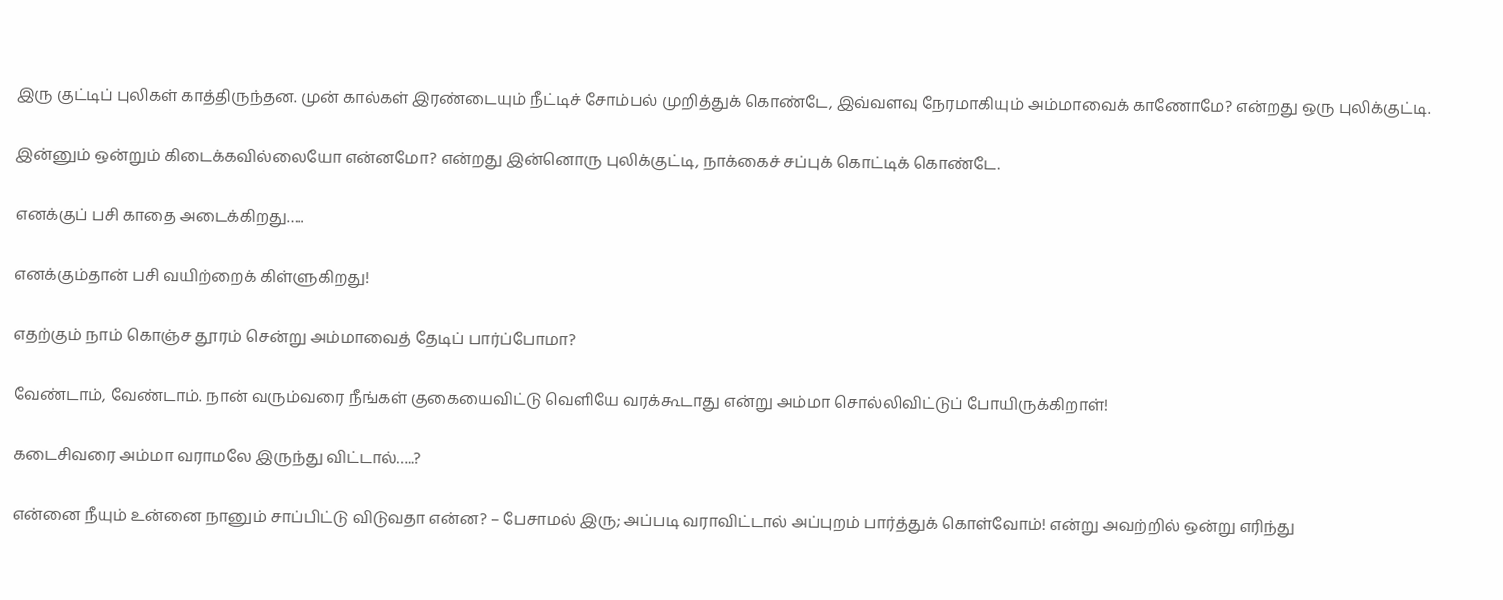இரு குட்டிப் புலிகள் காத்திருந்தன. முன் கால்கள் இரண்டையும் நீட்டிச் சோம்பல் முறித்துக் கொண்டே, இவ்வளவு நேரமாகியும் அம்மாவைக் காணோமே? என்றது ஒரு புலிக்குட்டி.

இன்னும் ஒன்றும் கிடைக்கவில்லையோ என்னமோ? என்றது இன்னொரு புலிக்குட்டி, நாக்கைச் சப்புக் கொட்டிக் கொண்டே.

எனக்குப் பசி காதை அடைக்கிறது…..

எனக்கும்தான் பசி வயிற்றைக் கிள்ளுகிறது!

எதற்கும் நாம் கொஞ்ச தூரம் சென்று அம்மாவைத் தேடிப் பார்ப்போமா?

வேண்டாம், வேண்டாம். நான் வரும்வரை நீங்கள் குகையைவிட்டு வெளியே வரக்கூடாது என்று அம்மா சொல்லிவிட்டுப் போயிருக்கிறாள்!

கடைசிவரை அம்மா வராமலே இருந்து விட்டால்…..?

என்னை நீயும் உன்னை நானும் சாப்பிட்டு விடுவதா என்ன? – பேசாமல் இரு; அப்படி வராவிட்டால் அப்புறம் பார்த்துக் கொள்வோம்! என்று அவற்றில் ஒன்று எரிந்து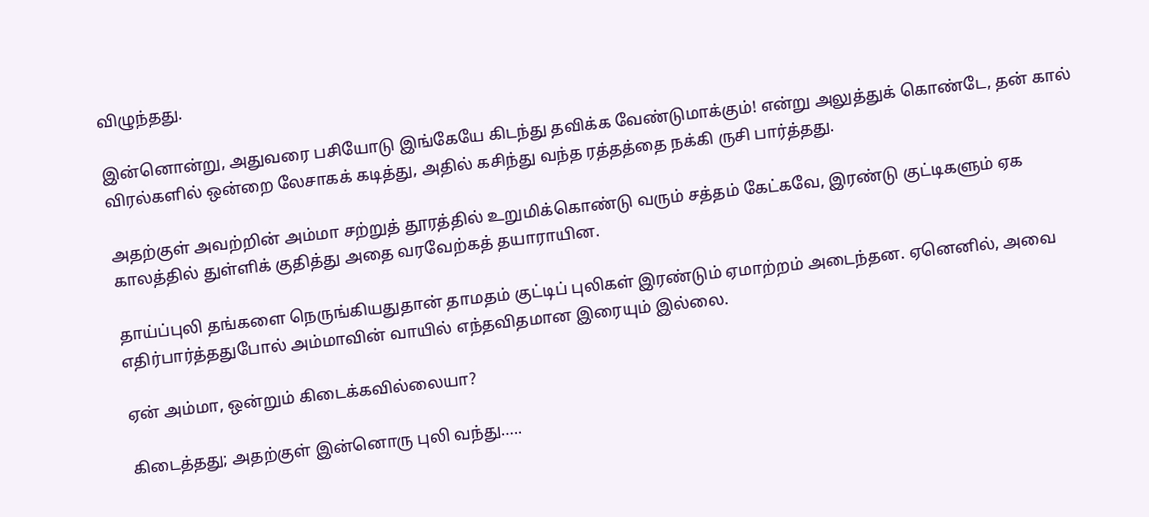விழுந்தது.

இன்னொன்று, அதுவரை பசியோடு இங்கேயே கிடந்து தவிக்க வேண்டுமாக்கும்! என்று அலுத்துக் கொண்டே, தன் கால் விரல்களில் ஒன்றை லேசாகக் கடித்து, அதில் கசிந்து வந்த ரத்தத்தை நக்கி ருசி பார்த்தது.

அதற்குள் அவற்றின் அம்மா சற்றுத் தூரத்தில் உறுமிக்கொண்டு வரும் சத்தம் கேட்கவே, இரண்டு குட்டிகளும் ஏக காலத்தில் துள்ளிக் குதித்து அதை வரவேற்கத் தயாராயின.

தாய்ப்புலி தங்களை நெருங்கியதுதான் தாமதம் குட்டிப் புலிகள் இரண்டும் ஏமாற்றம் அடைந்தன. ஏனெனில், அவை எதிர்பார்த்ததுபோல் அம்மாவின் வாயில் எந்தவிதமான இரையும் இல்லை.

ஏன் அம்மா, ஒன்றும் கிடைக்கவில்லையா?

கிடைத்தது; அதற்குள் இன்னொரு புலி வந்து…..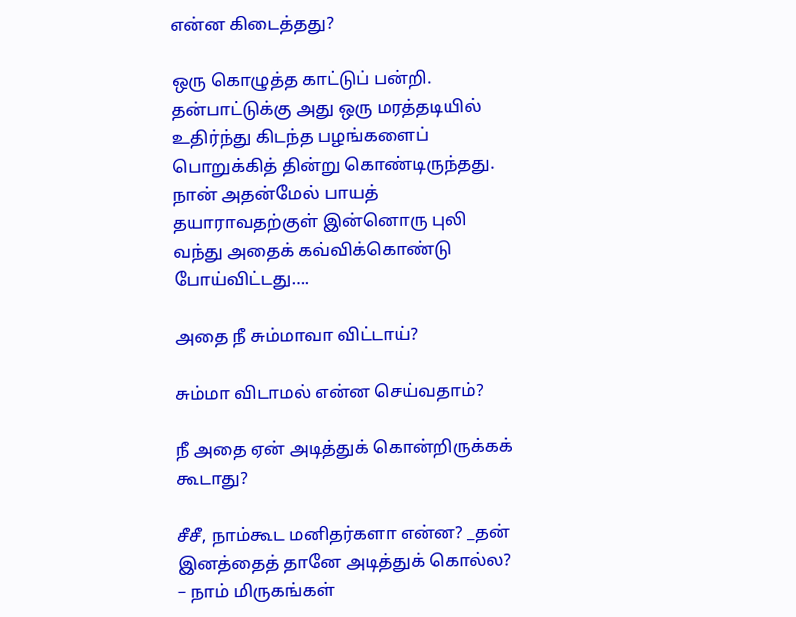என்ன கிடைத்தது?

ஒரு கொழுத்த காட்டுப் பன்றி. தன்பாட்டுக்கு அது ஒரு மரத்தடியில் உதிர்ந்து கிடந்த பழங்களைப் பொறுக்கித் தின்று கொண்டிருந்தது. நான் அதன்மேல் பாயத் தயாராவதற்குள் இன்னொரு புலி வந்து அதைக் கவ்விக்கொண்டு போய்விட்டது….

அதை நீ சும்மாவா விட்டாய்?

சும்மா விடாமல் என்ன செய்வதாம்?

நீ அதை ஏன் அடித்துக் கொன்றிருக்கக் கூடாது?

சீசீ, நாம்கூட மனிதர்களா என்ன? _தன் இனத்தைத் தானே அடித்துக் கொல்ல? – நாம் மிருகங்கள்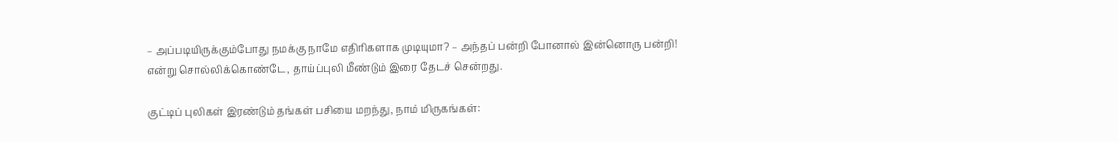– அப்படியிருக்கும்போது நமக்கு நாமே எதிரிகளாக முடியுமா? – அந்தப் பன்றி போனால் இன்னொரு பன்றி! என்று சொல்லிக்கொண்டே, தாய்ப்புலி மீண்டும் இரை தேடச் சென்றது.

குட்டிப் புலிகள் இரண்டும் தங்கள் பசியை மறந்து, நாம் மிருகங்கள்: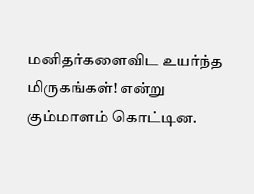மனிதர்களைவிட உயர்ந்த மிருகங்கள்! என்று கும்மாளம் கொட்டின.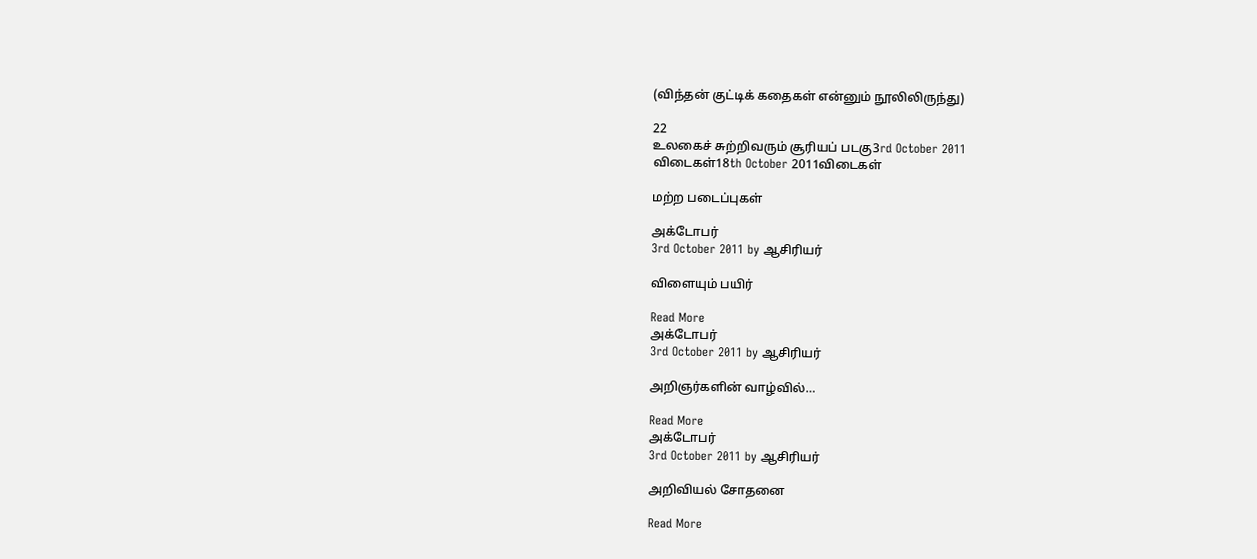(விந்தன் குட்டிக் கதைகள் என்னும் நூலிலிருந்து)

22
உலகைச் சுற்றிவரும் சூரியப் படகு3rd October 2011
விடைகள்18th October 2011விடைகள்

மற்ற படைப்புகள்

அக்டோபர்
3rd October 2011 by ஆசிரியர்

விளையும் பயிர்

Read More
அக்டோபர்
3rd October 2011 by ஆசிரியர்

அறிஞர்களின் வாழ்வில்…

Read More
அக்டோபர்
3rd October 2011 by ஆசிரியர்

அறிவியல் சோதனை

Read More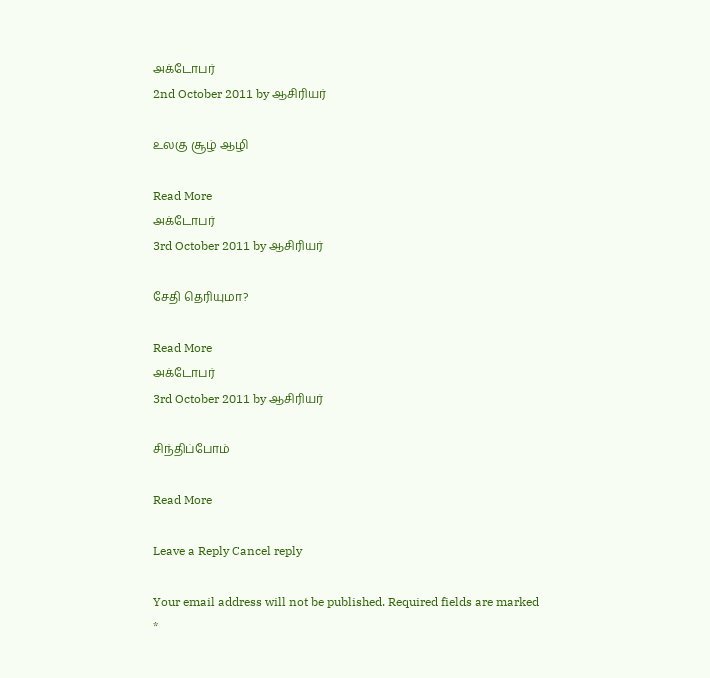அக்டோபர்
2nd October 2011 by ஆசிரியர்

உலகு சூழ் ஆழி

Read More
அக்டோபர்
3rd October 2011 by ஆசிரியர்

சேதி தெரியுமா?

Read More
அக்டோபர்
3rd October 2011 by ஆசிரியர்

சிந்திப்போம்

Read More

Leave a Reply Cancel reply

Your email address will not be published. Required fields are marked *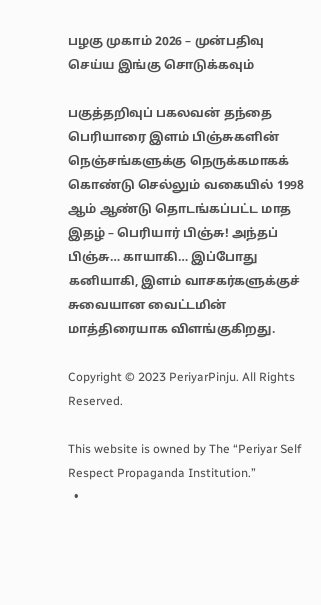பழகு முகாம் 2026 – முன்பதிவு செய்ய இங்கு சொடுக்கவும்

பகுத்தறிவுப் பகலவன் தந்தை பெரியாரை இளம் பிஞ்சுகளின் நெஞ்சங்களுக்கு நெருக்கமாகக் கொண்டு செல்லும் வகையில் 1998 ஆம் ஆண்டு தொடங்கப்பட்ட மாத இதழ் – பெரியார் பிஞ்சு! அந்தப் பிஞ்சு… காயாகி… இப்போது கனியாகி, இளம் வாசகர்களுக்குச் சுவையான வைட்டமின் மாத்திரையாக விளங்குகிறது.

Copyright © 2023 PeriyarPinju. All Rights Reserved.

This website is owned by The “Periyar Self Respect Propaganda Institution.”
  •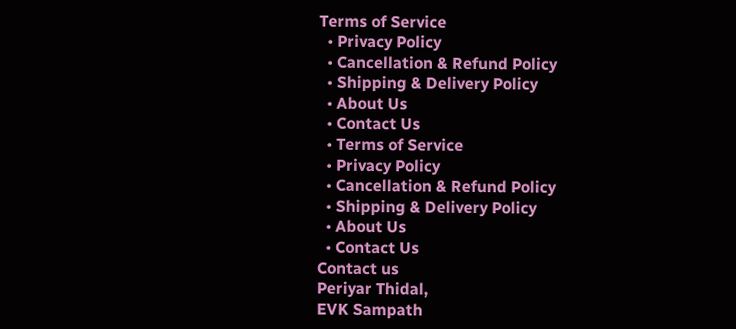Terms of Service
  • Privacy Policy
  • Cancellation & Refund Policy
  • Shipping & Delivery Policy
  • About Us
  • Contact Us
  • Terms of Service
  • Privacy Policy
  • Cancellation & Refund Policy
  • Shipping & Delivery Policy
  • About Us
  • Contact Us
Contact us
Periyar Thidal,
EVK Sampath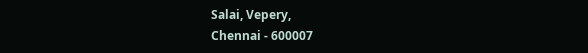Salai, Vepery,
Chennai - 600007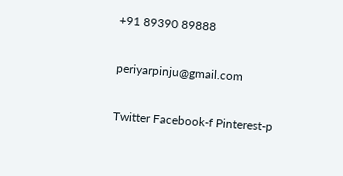+91 89390 89888

periyarpinju@gmail.com

Twitter Facebook-f Pinterest-p